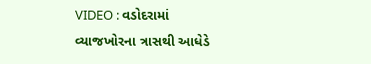VIDEO : વડોદરામાં વ્યાજખોરના ત્રાસથી આધેડે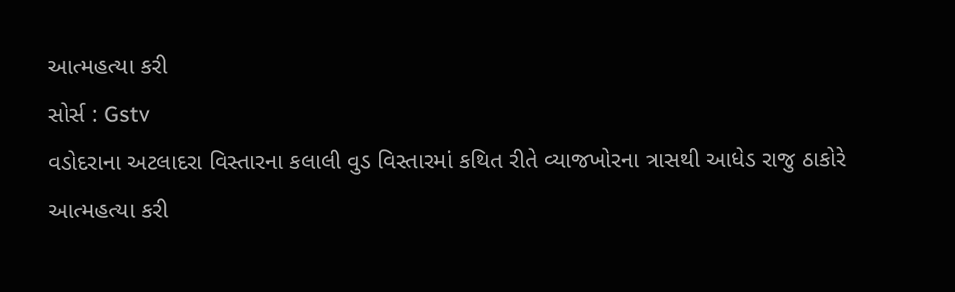આત્મહત્યા કરી
સોર્સ : Gstv
વડોદરાના અટલાદરા વિસ્તારના કલાલી વુડ વિસ્તારમાં કથિત રીતે વ્યાજખોરના ત્રાસથી આધેડ રાજુ ઠાકોરે આત્મહત્યા કરી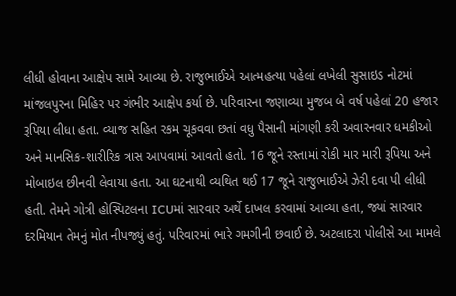લીધી હોવાના આક્ષેપ સામે આવ્યા છે. રાજુભાઈએ આત્મહત્યા પહેલાં લખેલી સુસાઇડ નોટમાં માંજલપુરના મિહિર પર ગંભીર આક્ષેપ કર્યા છે. પરિવારના જણાવ્યા મુજબ બે વર્ષ પહેલાં 20 હજાર રૂપિયા લીધા હતા. વ્યાજ સહિત રકમ ચૂકવવા છતાં વધુ પૈસાની માંગણી કરી અવારનવાર ધમકીઓ અને માનસિક-શારીરિક ત્રાસ આપવામાં આવતો હતો. 16 જૂને રસ્તામાં રોકી માર મારી રૂપિયા અને મોબાઇલ છીનવી લેવાયા હતા. આ ઘટનાથી વ્યથિત થઈ 17 જૂને રાજુભાઈએ ઝેરી દવા પી લીધી હતી. તેમને ગોત્રી હોસ્પિટલના ICUમાં સારવાર અર્થે દાખલ કરવામાં આવ્યા હતા, જ્યાં સારવાર દરમિયાન તેમનું મોત નીપજ્યું હતું. પરિવારમાં ભારે ગમગીની છવાઈ છે. અટલાદરા પોલીસે આ મામલે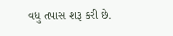વધુ તપાસ શરૂ કરી છે.